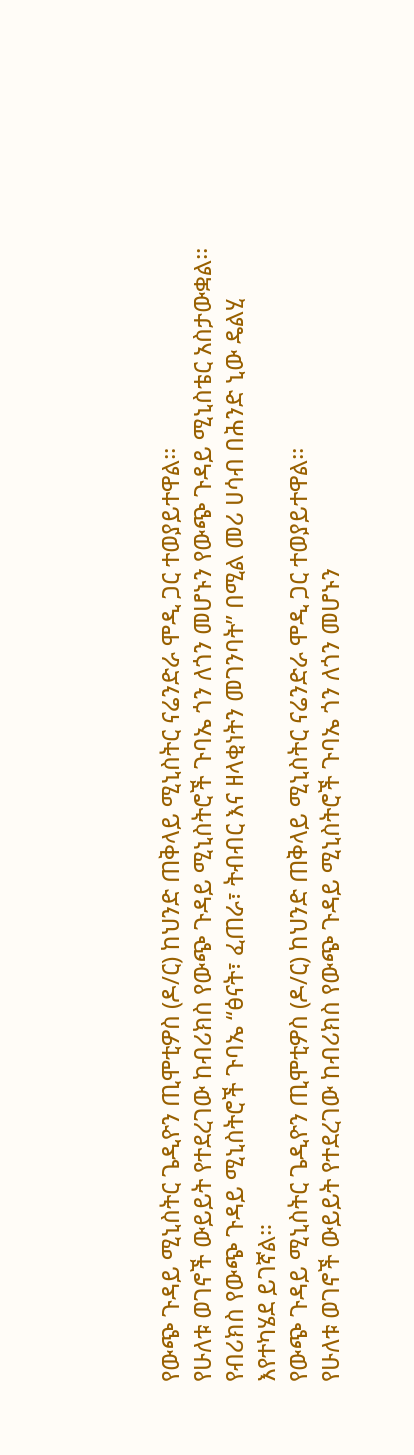የውጭ ጉዳይ ሚኒስትር ጌዲዮን ጢሞቲዎስ (ዶ/ር) ከህንድ ጠቅላይ ሚኒስትር ናሬንድራ ሞዲ ጋር ተወያይተዋል፡፡
የሁለቱ ወገኖች ውይይት የተደረገው ከብሪክስ የውጭ ጉዳይ ሚኒስትሮች ጉባኤ ጎን ለጎን መሆኑን የውጭ ጉዳይ ሚኒስቴር አስታውቋል፡፡
የብሪክስ የውጭ ጉዳይ ሚኒስትሮች ጉባኤ “ፅናት፣ ፈጠራ፣ ትብብር እና ዘላቂነትን መገንባት” በሚል መሪ ሀሳብ በሕንድ ኒው ዴልሂ እየተካሄደ ይገኛል።
የውጭ ጉዳይ ሚኒስትር ጌዲዮን ጢሞቲዎስ (ዶ/ር) ከህንድ ጠቅላይ ሚኒስትር ናሬንድራ ሞዲ ጋር ተወያይተዋል፡፡
የሁለቱ ወገኖች ውይይት የተደረገው ከብሪክስ የውጭ ጉዳይ ሚኒስትሮች ጉባኤ ጎን ለጎን መሆኑን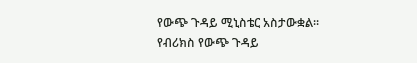የውጭ ጉዳይ ሚኒስቴር አስታውቋል፡፡
የብሪክስ የውጭ ጉዳይ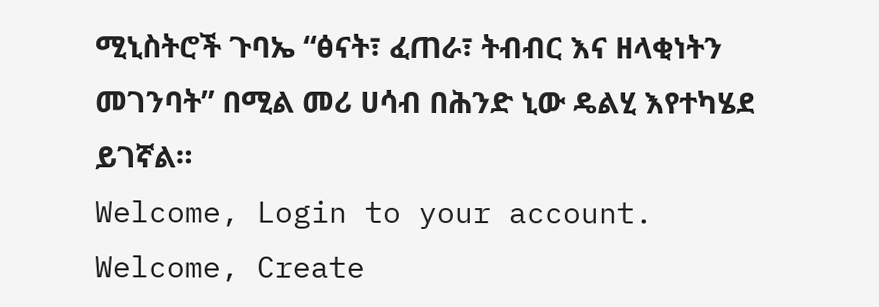ሚኒስትሮች ጉባኤ “ፅናት፣ ፈጠራ፣ ትብብር እና ዘላቂነትን መገንባት” በሚል መሪ ሀሳብ በሕንድ ኒው ዴልሂ እየተካሄደ ይገኛል።
Welcome, Login to your account.
Welcome, Create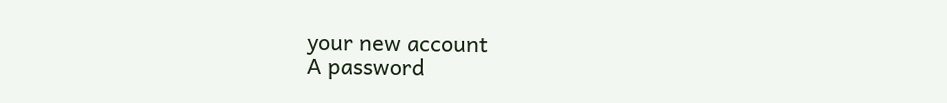your new account
A password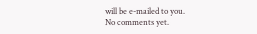will be e-mailed to you.
No comments yet.